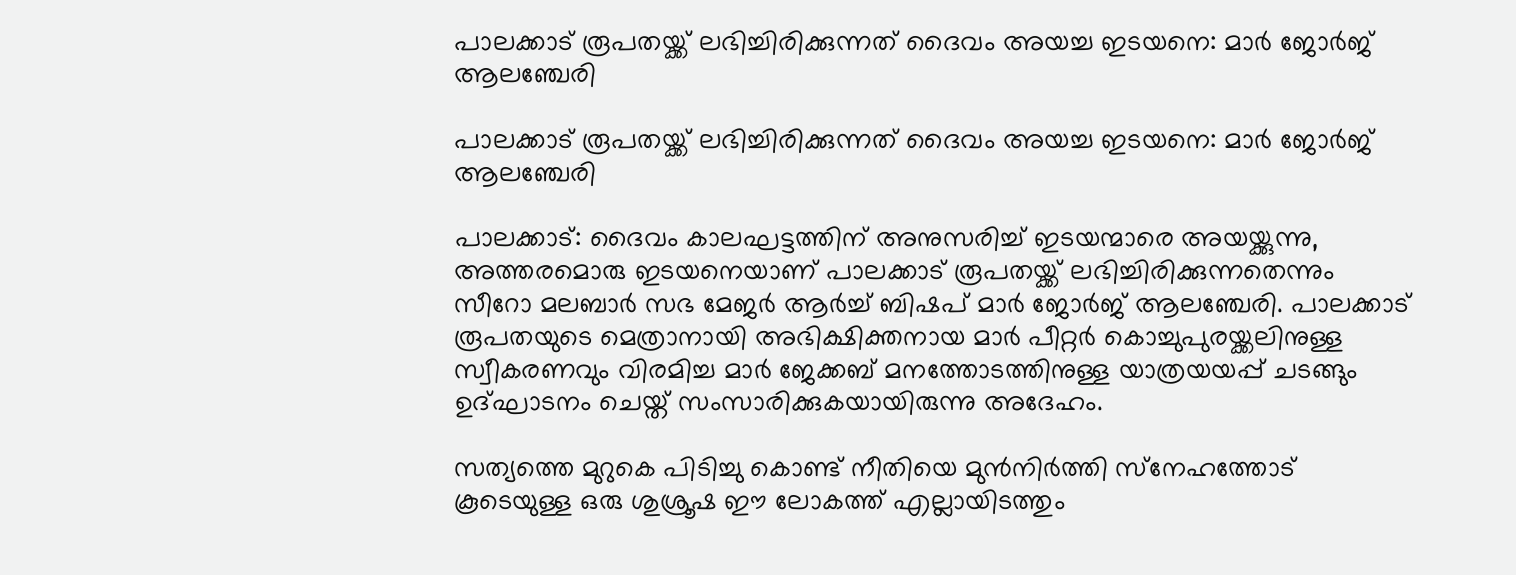പാലക്കാട് രൂപതയ്ക്ക് ലഭിച്ചിരിക്കുന്നത് ദൈവം അയച്ച ഇടയനെ: മാര്‍ ജോര്‍ജ് ആലഞ്ചേരി

പാലക്കാട് രൂപതയ്ക്ക് ലഭിച്ചിരിക്കുന്നത് ദൈവം അയച്ച ഇടയനെ: മാര്‍ ജോര്‍ജ് ആലഞ്ചേരി

പാലക്കാട്: ദൈവം കാലഘട്ടത്തിന് അനുസരിച്ച് ഇടയന്മാരെ അയയ്ക്കുന്നു, അത്തരമൊരു ഇടയനെയാണ് പാലക്കാട് രൂപതയ്ക്ക് ലഭിച്ചിരിക്കുന്നതെന്നും സീറോ മലബാര്‍ സഭ മേജര്‍ ആര്‍ച്ച് ബിഷപ് മാര്‍ ജോര്‍ജ് ആലഞ്ചേരി. പാലക്കാട് രൂപതയുടെ മെത്രാനായി അഭിക്ഷിക്തനായ മാര്‍ പീറ്റര്‍ കൊച്ചുപുരയ്ക്കലിനുള്ള സ്വീകരണവും വിരമിച്ച മാര്‍ ജേക്കബ് മനത്തോടത്തിനുള്ള യാത്രയയപ്പ് ചടങ്ങും ഉദ്ഘാടനം ചെയ്ത് സംസാരിക്കുകയായിരുന്നു അദേഹം.

സത്യത്തെ മുറുകെ പിടിച്ചു കൊണ്ട് നീതിയെ മുന്‍നിര്‍ത്തി സ്‌നേഹത്തോട് കൂടെയുള്ള ഒരു ശുശ്രൂഷ ഈ ലോകത്ത് എല്ലായിടത്തും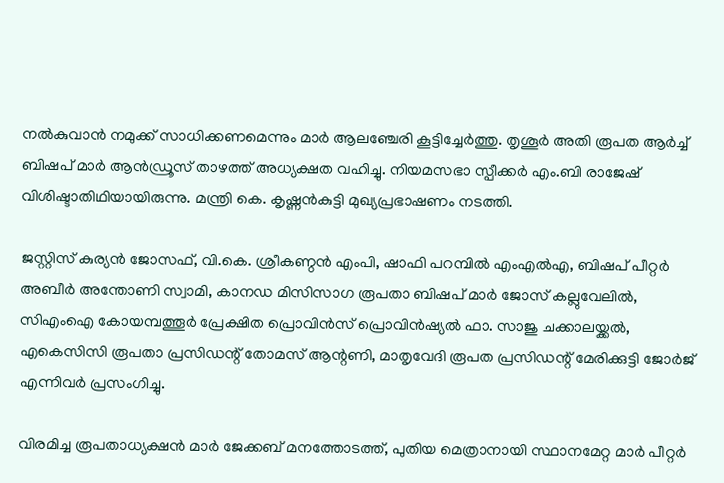നല്‍കുവാന്‍ നമുക്ക് സാധിക്കണമെന്നും മാര്‍ ആലഞ്ചേരി കൂട്ടിച്ചേര്‍ത്തു. തൃശൂര്‍ അതി രൂപത ആര്‍ച്ച് ബിഷപ് മാര്‍ ആന്‍ഡ്രൂസ് താഴത്ത് അധ്യക്ഷത വഹിച്ചു. നിയമസഭാ സ്പീക്കര്‍ എം.ബി രാജേഷ് വിശിഷ്ടാതിഥിയായിരുന്നു. മന്ത്രി കെ. കൃഷ്ണന്‍കുട്ടി മുഖ്യപ്രഭാഷണം നടത്തി.

ജസ്റ്റിസ് കുര്യന്‍ ജോസഫ്, വി.കെ. ശ്രീകണ്ഠന്‍ എംപി, ഷാഫി പറമ്പില്‍ എംഎല്‍എ, ബിഷപ് പീറ്റര്‍ അബീര്‍ അന്തോണി സ്വാമി, കാനഡ മിസിസാഗ രൂപതാ ബിഷപ് മാര്‍ ജോസ് കല്ലുവേലില്‍, സിഎംഐ കോയമ്പത്തൂര്‍ പ്രേക്ഷിത പ്രൊവിന്‍സ് പ്രൊവിന്‍ഷ്യല്‍ ഫാ. സാജു ചക്കാലയ്ക്കല്‍, എകെസിസി രൂപതാ പ്രസിഡന്റ് തോമസ് ആന്റണി, മാതൃവേദി രൂപത പ്രസിഡന്റ് മേരിക്കുട്ടി ജോര്‍ജ് എന്നിവര്‍ പ്രസംഗിച്ചു.

വിരമിച്ച രൂപതാധ്യക്ഷന്‍ മാര്‍ ജേക്കബ് മനത്തോടത്ത്, പുതിയ മെത്രാനായി സ്ഥാനമേറ്റ മാര്‍ പീറ്റര്‍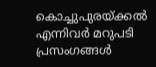കൊച്ചുപുരയ്ക്കല്‍ എന്നിവര്‍ മറുപടി പ്രസംഗങ്ങള്‍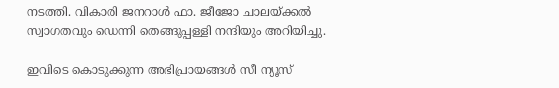നടത്തി. വികാരി ജനറാള്‍ ഫാ. ജീജോ ചാലയ്ക്കല്‍ സ്വാഗതവും ഡെന്നി തെങ്ങുപ്പള്ളി നന്ദിയും അറിയിച്ചു.

ഇവിടെ കൊടുക്കുന്ന അഭിപ്രായങ്ങള്‍ സീ ന്യൂസ്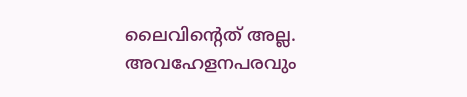ലൈവിന്റെത് അല്ല. അവഹേളനപരവും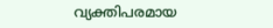വ്യക്തിപരമായ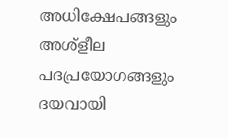അധിക്ഷേപങ്ങളും അശ്‌ളീല പദപ്രയോഗങ്ങളും ദയവായി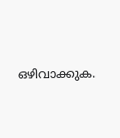ഒഴിവാക്കുക.